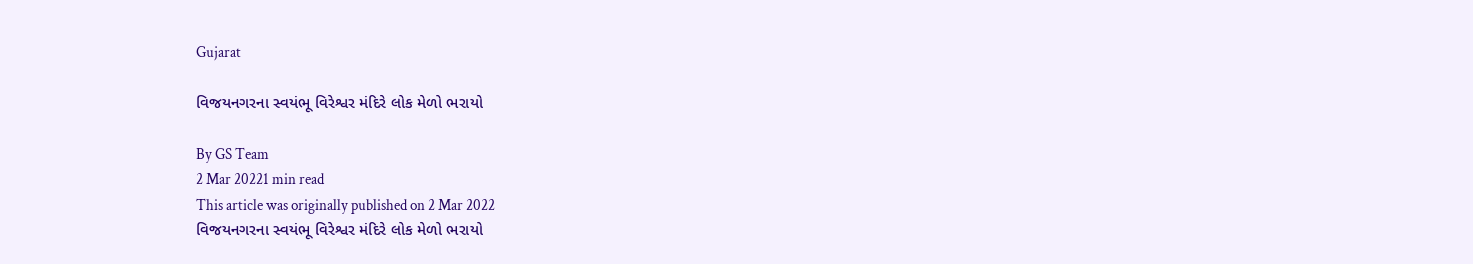Gujarat

વિજયનગરના સ્વયંભૂ વિરેશ્વર મંદિરે લોક મેળો ભરાયો

By GS Team
2 Mar 20221 min read
This article was originally published on 2 Mar 2022
વિજયનગરના સ્વયંભૂ વિરેશ્વર મંદિરે લોક મેળો ભરાયો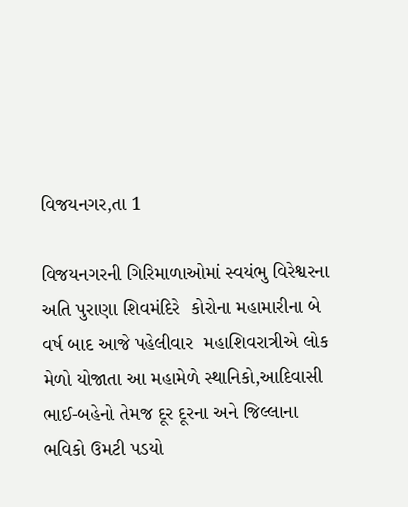વિજયનગર,તા 1

વિજયનગરની ગિરિમાળાઓમાં સ્વયંભુ વિરેશ્વરના અતિ પુરાણા શિવમંદિરે  કોરોના મહામારીના બે વર્ષ બાદ આજે પહેલીવાર  મહાશિવરાત્રીએ લોક મેળો યોજાતા આ મહામેળે સ્થાનિકો,આદિવાસી ભાઈ-બહેનો તેમજ દૂર દૂરના અને જિલ્લાના ભવિકો ઉમટી પડયો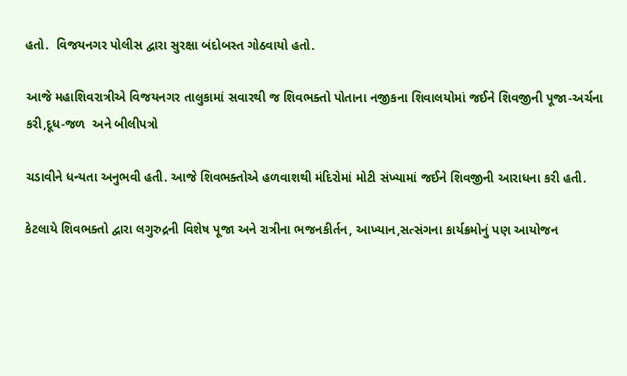હતો.  વિજયનગર પોલીસ દ્વારા સુરક્ષા બંદોબસ્ત ગોઠવાયો હતો.

આજે મહાશિવરાત્રીએ વિજયનગર તાલુકામાં સવારથી જ શિવભક્તો પોતાના નજીકના શિવાલયોમાં જઈને શિવજીની પૂજા-અર્ચના કરી,દૂધ-જળ  અને બીલીપત્રો

ચડાવીને ધન્યતા અનુભવી હતી. આજે શિવભક્તોએ હળવાશથી મંદિરોમાં મોટી સંખ્યામાં જઈને શિવજીની આરાધના કરી હતી.

કેટલાયે શિવભક્તો દ્વારા લગુરુદ્રની વિશેષ પૂજા અને રાત્રીના ભજનકીર્તન, આખ્યાન,સત્સંગના કાર્યક્રમોનું પણ આયોજન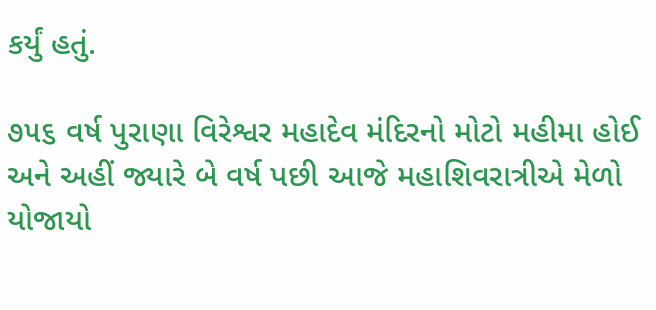કર્યું હતું.

૭૫૬ વર્ષ પુરાણા વિરેશ્વર મહાદેવ મંદિરનો મોટો મહીમા હોઈ અને અહીં જ્યારે બે વર્ષ પછી આજે મહાશિવરાત્રીએ મેળો યોજાયો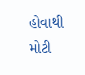હોવાથી મોટી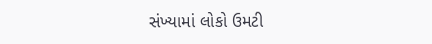સંખ્યામાં લોકો ઉમટી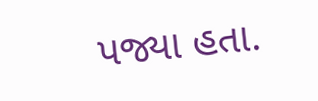પજ્યા હતા.